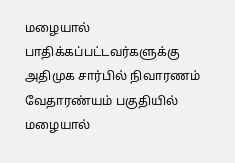மழையால் பாதிக்கப்பட்டவர்களுக்கு அதிமுக சார்பில் நிவாரணம்
வேதாரண்யம் பகுதியில் மழையால்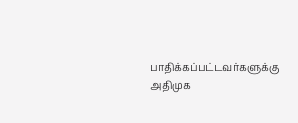பாதிக்கப்பட்டவர்களுக்கு அதிமுக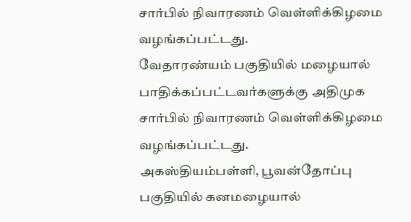சார்பில் நிவாரணம் வெள்ளிக்கிழமை வழங்கப்பட்டது.
வேதாரண்யம் பகுதியில் மழையால் பாதிக்கப்பட்டவர்களுக்கு அதிமுக சார்பில் நிவாரணம் வெள்ளிக்கிழமை வழங்கப்பட்டது.
அகஸ்தியம்பள்ளி, பூவன்தோப்பு பகுதியில் கனமழையால்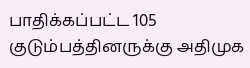பாதிக்கப்பட்ட 105 குடும்பத்தினருக்கு அதிமுக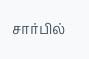சார்பில்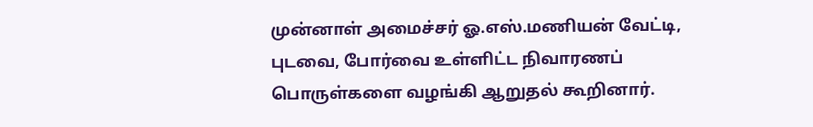முன்னாள் அமைச்சர் ஓ.எஸ்.மணியன் வேட்டி, புடவை, போர்வை உள்ளிட்ட நிவாரணப் பொருள்களை வழங்கி ஆறுதல் கூறினார்.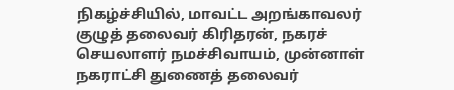நிகழ்ச்சியில், மாவட்ட அறங்காவலர் குழுத் தலைவர் கிரிதரன், நகரச் செயலாளர் நமச்சிவாயம், முன்னாள் நகராட்சி துணைத் தலைவர்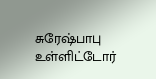சுரேஷ்பாபு உள்ளிட்டோர்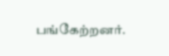பங்கேற்றனர்.